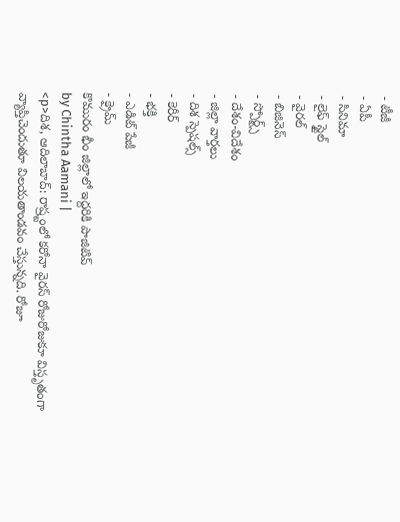- టీజీ
- ఏపీ
- సినిమా
- లైఫ్ స్టైల్
- వైరల్
- బిజినెస్
- స్పోర్ట్స్
- దేశం-విదేశం
- జిల్లా వార్తలు
- దిశ స్పెషల్స్
- కెరీర్
- భక్తి
- ఎడిట్ పేజీ
- క్రైమ్
కొమురం భీం జిల్లాలో ఇద్దరికి పాజిటివ్
by Chintha Aamani |
<p>దిశ, ఆదిలాబాద్: రాష్ర్టంలో కరోనా వైరస్ రోజురోజుకూ విస్తృతంగా వ్యాప్తిచెందుతూ విలయతాండవం చేస్తున్నది. రోజూ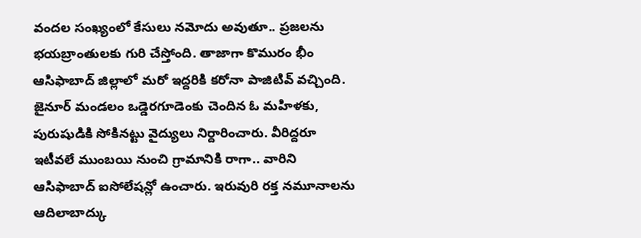వందల సంఖ్యంలో కేసులు నమోదు అవుతూ.. ప్రజలను భయబ్రాంతులకు గురి చేస్తోంది. తాజాగా కొమురం భీం ఆసిఫాబాద్ జిల్లాలో మరో ఇద్దరికి కరోనా పాజిటివ్ వచ్చింది. జైనూర్ మండలం ఒడ్డెరగూడెంకు చెందిన ఓ మహిళకు, పురుషుడికి సోకినట్టు వైద్యులు నిర్దారించారు. వీరిద్దరూ ఇటీవలే ముంబయి నుంచి గ్రామానికి రాగా.. వారిని ఆసిఫాబాద్ ఐసోలేషన్లో ఉంచారు. ఇరువురి రక్త నమూనాలను ఆదిలాబాద్కు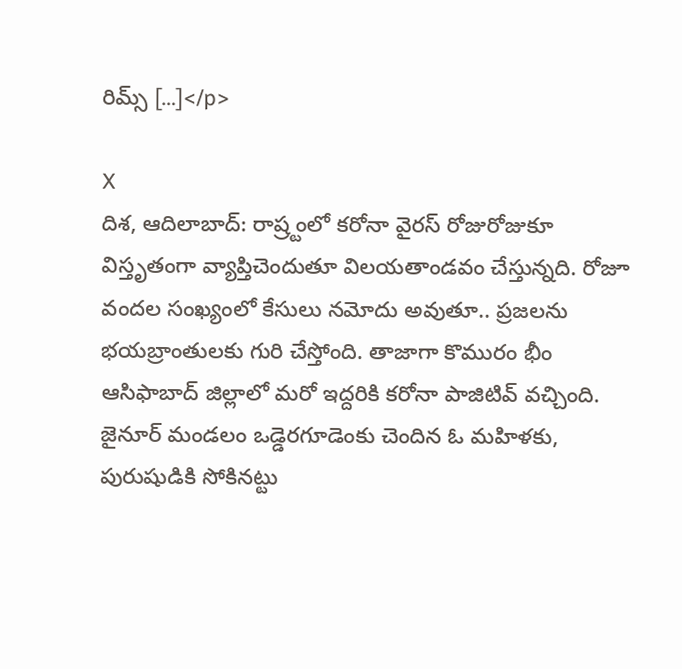రిమ్స్ […]</p>

X
దిశ, ఆదిలాబాద్: రాష్ర్టంలో కరోనా వైరస్ రోజురోజుకూ విస్తృతంగా వ్యాప్తిచెందుతూ విలయతాండవం చేస్తున్నది. రోజూ వందల సంఖ్యంలో కేసులు నమోదు అవుతూ.. ప్రజలను భయబ్రాంతులకు గురి చేస్తోంది. తాజాగా కొమురం భీం ఆసిఫాబాద్ జిల్లాలో మరో ఇద్దరికి కరోనా పాజిటివ్ వచ్చింది. జైనూర్ మండలం ఒడ్డెరగూడెంకు చెందిన ఓ మహిళకు, పురుషుడికి సోకినట్టు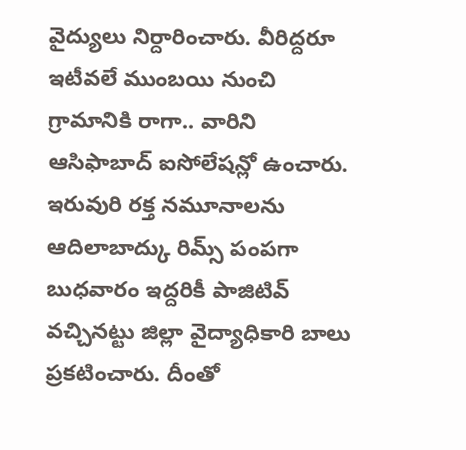వైద్యులు నిర్దారించారు. వీరిద్దరూ ఇటీవలే ముంబయి నుంచి గ్రామానికి రాగా.. వారిని ఆసిఫాబాద్ ఐసోలేషన్లో ఉంచారు. ఇరువురి రక్త నమూనాలను ఆదిలాబాద్కు రిమ్స్ పంపగా బుధవారం ఇద్దరికీ పాజిటివ్ వచ్చినట్టు జిల్లా వైద్యాధికారి బాలు ప్రకటించారు. దీంతో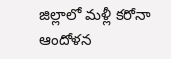జిల్లాలో మళ్లీ కరోనా ఆందోళన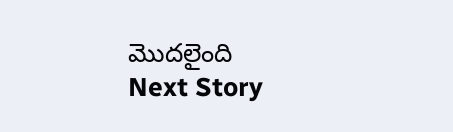మొదలైంది
Next Story